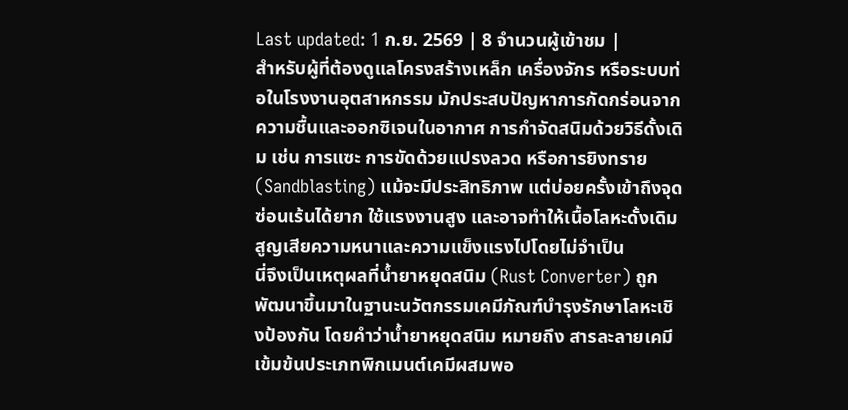Last updated: 1 ก.ย. 2569 | 8 จำนวนผู้เข้าชม |
สำหรับผู้ที่ต้องดูแลโครงสร้างเหล็ก เครื่องจักร หรือระบบท่อในโรงงานอุตสาหกรรม มักประสบปัญหาการกัดกร่อนจากความชื้นและออกซิเจนในอากาศ การกำจัดสนิมด้วยวิธีดั้งเดิม เช่น การแซะ การขัดด้วยแปรงลวด หรือการยิงทราย (Sandblasting) แม้จะมีประสิทธิภาพ แต่บ่อยครั้งเข้าถึงจุดซ่อนเร้นได้ยาก ใช้แรงงานสูง และอาจทำให้เนื้อโลหะดั้งเดิมสูญเสียความหนาและความแข็งแรงไปโดยไม่จำเป็น
นี่จึงเป็นเหตุผลที่น้ำยาหยุดสนิม (Rust Converter) ถูกพัฒนาขึ้นมาในฐานะนวัตกรรมเคมีภัณฑ์บำรุงรักษาโลหะเชิงป้องกัน โดยคำว่าน้ำยาหยุดสนิม หมายถึง สารละลายเคมีเข้มข้นประเภทพิกเมนต์เคมีผสมพอ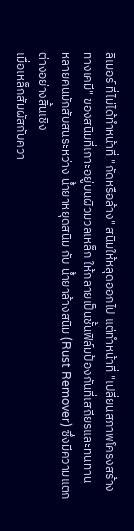ลิเมอร์ ที่ไม่ได้ทำหน้าที่ "กัดหรือล้าง" สนิมให้หลุดออกไป แต่ทำหน้าที่ "เปลี่ยนสภาพโครงสร้างทางเคมี" ของสนิมที่เกาะอยู่บนผิวมวลเหล็ก ให้กลายเป็นชั้นฟิล์มป้องกันที่เสถียรและทนทาน
หลายคนมักสับสนระหว่าง น้ำยาหยุดสนิม กับ น้ำยาล้างสนิม (Rust Remover) ซึ่งมีความแตกต่างอย่างสิ้นเชิง
เมื่อเหล็กสัมผัสกับควา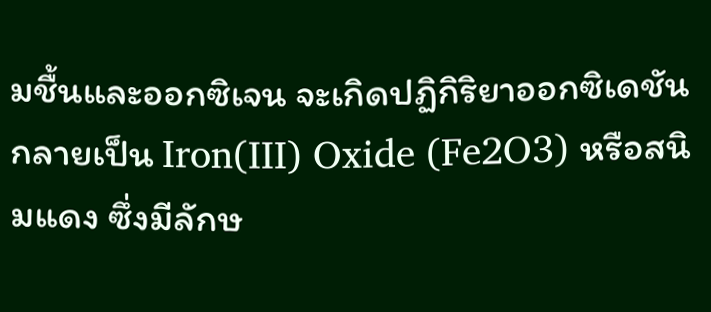มชื้นและออกซิเจน จะเกิดปฏิกิริยาออกซิเดชันกลายเป็น Iron(III) Oxide (Fe2O3) หรือสนิมแดง ซึ่งมีลักษ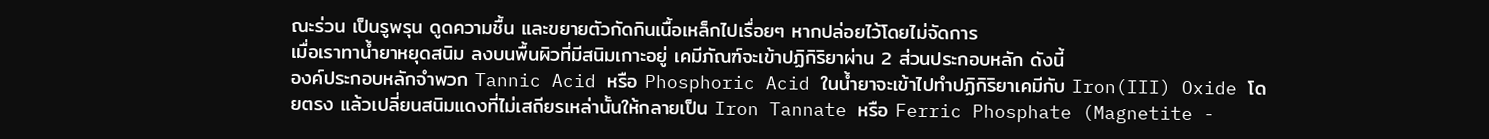ณะร่วน เป็นรูพรุน ดูดความชื้น และขยายตัวกัดกินเนื้อเหล็กไปเรื่อยๆ หากปล่อยไว้โดยไม่จัดการ
เมื่อเราทาน้ำยาหยุดสนิม ลงบนพื้นผิวที่มีสนิมเกาะอยู่ เคมีภัณฑ์จะเข้าปฏิกิริยาผ่าน 2 ส่วนประกอบหลัก ดังนี้
องค์ประกอบหลักจำพวก Tannic Acid หรือ Phosphoric Acid ในน้ำยาจะเข้าไปทำปฏิกิริยาเคมีกับ Iron(III) Oxide โดยตรง แล้วเปลี่ยนสนิมแดงที่ไม่เสถียรเหล่านั้นให้กลายเป็น Iron Tannate หรือ Ferric Phosphate (Magnetite -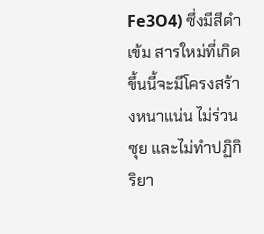Fe3O4) ซึ่งมีสีดำเข้ม สารใหม่ที่เกิดขึ้นนี้จะมีโครงสร้างหนาแน่น ไม่ร่วนซุย และไม่ทำปฏิกิริยา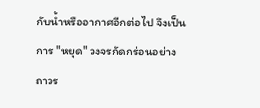กับน้ำหรืออากาศอีกต่อไป จึงเป็นการ "หยุด" วงจรกัดกร่อนอย่างถาวร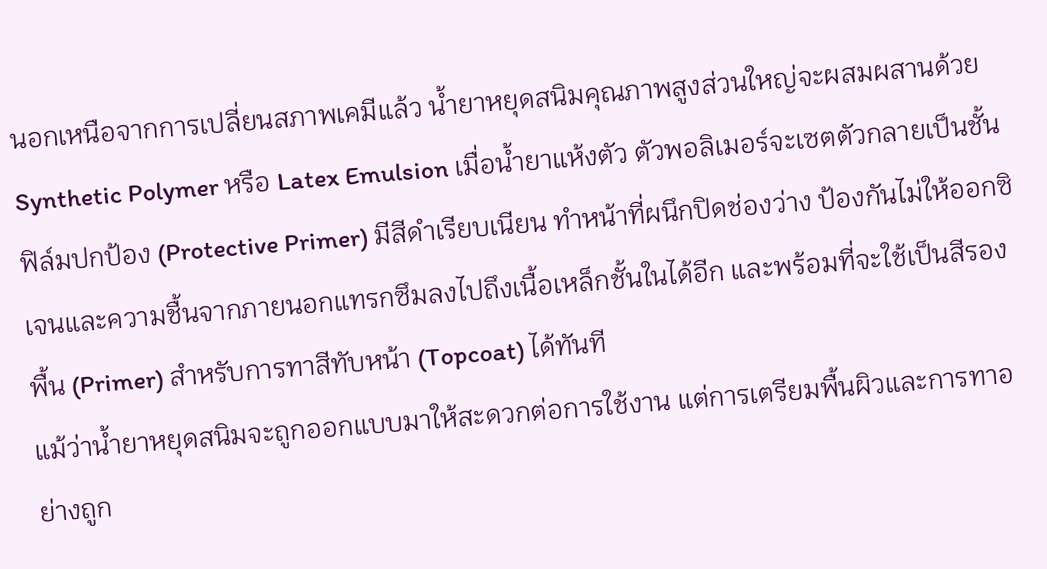นอกเหนือจากการเปลี่ยนสภาพเคมีแล้ว น้ำยาหยุดสนิมคุณภาพสูงส่วนใหญ่จะผสมผสานด้วย Synthetic Polymer หรือ Latex Emulsion เมื่อน้ำยาแห้งตัว ตัวพอลิเมอร์จะเซตตัวกลายเป็นชั้นฟิล์มปกป้อง (Protective Primer) มีสีดำเรียบเนียน ทำหน้าที่ผนึกปิดช่องว่าง ป้องกันไม่ให้ออกซิเจนและความชื้นจากภายนอกแทรกซึมลงไปถึงเนื้อเหล็กชั้นในได้อีก และพร้อมที่จะใช้เป็นสีรองพื้น (Primer) สำหรับการทาสีทับหน้า (Topcoat) ได้ทันที
แม้ว่าน้ำยาหยุดสนิมจะถูกออกแบบมาให้สะดวกต่อการใช้งาน แต่การเตรียมพื้นผิวและการทาอย่างถูก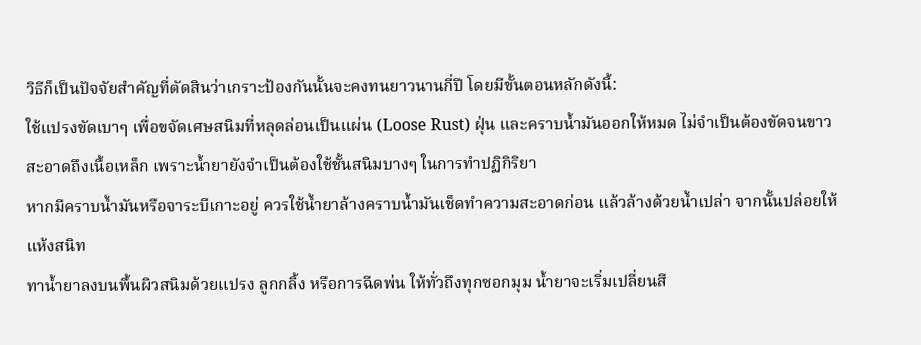วิธีก็เป็นปัจจัยสำคัญที่ตัดสินว่าเกราะป้องกันนั้นจะคงทนยาวนานกี่ปี โดยมีขั้นตอนหลักดังนี้:
ใช้แปรงขัดเบาๆ เพื่อขจัดเศษสนิมที่หลุดล่อนเป็นแผ่น (Loose Rust) ฝุ่น และคราบน้ำมันออกให้หมด ไม่จำเป็นต้องขัดจนขาวสะอาดถึงเนื้อเหล็ก เพราะน้ำยายังจำเป็นต้องใช้ชั้นสนิมบางๆ ในการทำปฏิกิริยา
หากมีคราบน้ำมันหรือจาระบีเกาะอยู่ ควรใช้น้ำยาล้างคราบน้ำมันเช็ดทำความสะอาดก่อน แล้วล้างด้วยน้ำเปล่า จากนั้นปล่อยให้แห้งสนิท
ทาน้ำยาลงบนพื้นผิวสนิมด้วยแปรง ลูกกลิ้ง หรือการฉีดพ่น ให้ทั่วถึงทุกซอกมุม น้ำยาจะเริ่มเปลี่ยนสี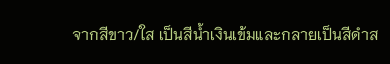จากสีขาว/ใส เป็นสีน้ำเงินเข้มและกลายเป็นสีดำส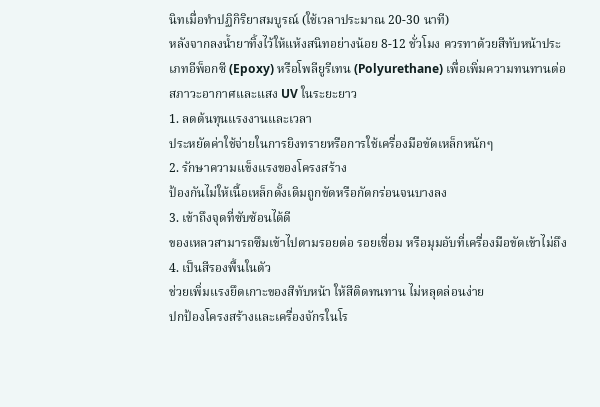นิทเมื่อทำปฏิกิริยาสมบูรณ์ (ใช้เวลาประมาณ 20-30 นาที)
หลังจากลงน้ำยาทิ้งไว้ให้แห้งสนิทอย่างน้อย 8-12 ชั่วโมง ควรทาด้วยสีทับหน้าประเภทอีพ็อกซี (Epoxy) หรือโพลียูรีเทน (Polyurethane) เพื่อเพิ่มความทนทานต่อสภาวะอากาศและแสง UV ในระยะยาว
1. ลดต้นทุนแรงงานและเวลา
ประหยัดค่าใช้จ่ายในการยิงทรายหรือการใช้เครื่องมือขัดเหล็กหนักๆ
2. รักษาความแข็งแรงของโครงสร้าง
ป้องกันไม่ให้เนื้อเหล็กดั้งเดิมถูกขัดหรือกัดกร่อนจนบางลง
3. เข้าถึงจุดที่ซับซ้อนได้ดี
ของเหลวสามารถซึมเข้าไปตามรอยต่อ รอยเชื่อม หรือมุมอับที่เครื่องมือขัดเข้าไม่ถึง
4. เป็นสีรองพื้นในตัว
ช่วยเพิ่มแรงยึดเกาะของสีทับหน้า ให้สีติดทนทาน ไม่หลุดล่อนง่าย
ปกป้องโครงสร้างและเครื่องจักรในโร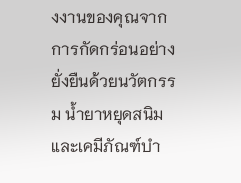งงานของคุณจากการกัดกร่อนอย่างยั่งยืนด้วยนวัตกรรม น้ำยาหยุดสนิม และเคมีภัณฑ์บำ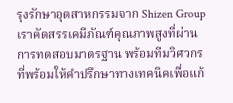รุงรักษาอุตสาหกรรมจาก Shizen Group เราคัดสรรเคมีภัณฑ์คุณภาพสูงที่ผ่านการทดสอบมาตรฐาน พร้อมทีมวิศวกรที่พร้อมให้คำปรึกษาทางเทคนิคเพื่อแก้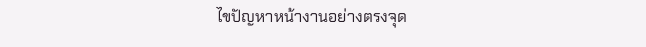ไขปัญหาหน้างานอย่างตรงจุด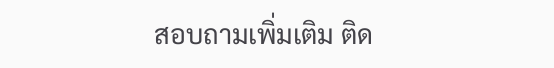สอบถามเพิ่มเติม ติด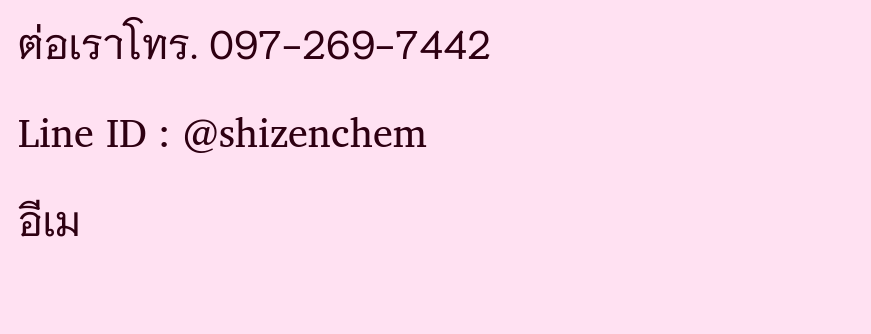ต่อเราโทร. 097-269-7442
Line ID : @shizenchem
อีเม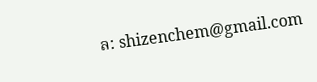ล: shizenchem@gmail.com